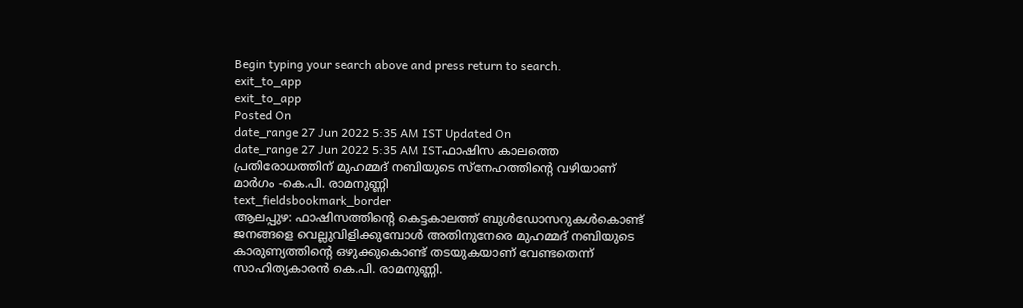Begin typing your search above and press return to search.
exit_to_app
exit_to_app
Posted On
date_range 27 Jun 2022 5:35 AM IST Updated On
date_range 27 Jun 2022 5:35 AM ISTഫാഷിസ കാലത്തെ പ്രതിരോധത്തിന് മുഹമ്മദ് നബിയുടെ സ്നേഹത്തിന്റെ വഴിയാണ് മാർഗം -കെ.പി. രാമനുണ്ണി
text_fieldsbookmark_border
ആലപ്പുഴ: ഫാഷിസത്തിന്റെ കെട്ടകാലത്ത് ബുൾഡോസറുകൾകൊണ്ട് ജനങ്ങളെ വെല്ലുവിളിക്കുമ്പോൾ അതിനുനേരെ മുഹമ്മദ് നബിയുടെ കാരുണ്യത്തിന്റെ ഒഴുക്കുകൊണ്ട് തടയുകയാണ് വേണ്ടതെന്ന് സാഹിത്യകാരൻ കെ.പി. രാമനുണ്ണി.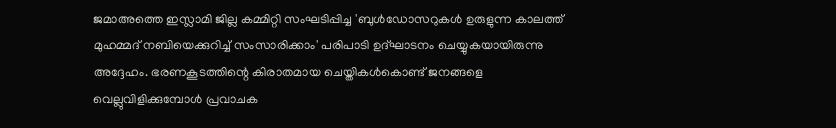ജമാഅത്തെ ഇസ്ലാമി ജില്ല കമ്മിറ്റി സംഘടിപ്പിച്ച 'ബുൾഡോസറുകൾ ഉരുളുന്ന കാലത്ത് മുഹമ്മദ് നബിയെക്കുറിച്ച് സംസാരിക്കാം' പരിപാടി ഉദ്ഘാടനം ചെയ്യുകയായിരുന്നു അദ്ദേഹം. ഭരണകൂടത്തിന്റെ കിരാതമായ ചെയ്തികൾകൊണ്ട് ജനങ്ങളെ വെല്ലുവിളിക്കുമ്പോൾ പ്രവാചക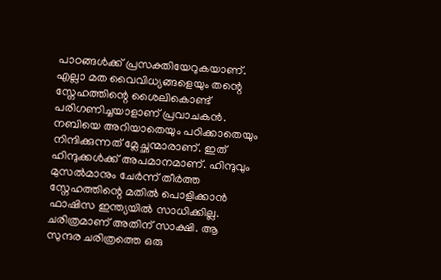പാഠങ്ങൾക്ക് പ്രസക്തിയേറുകയാണ്. എല്ലാ മത വൈവിധ്യങ്ങളെയും തന്റെ സ്നേഹത്തിന്റെ ശൈലികൊണ്ട് പരിഗണിച്ചയാളാണ് പ്രവാചകൻ. നബിയെ അറിയാതെയും പഠിക്കാതെയും നിന്ദിക്കുന്നത് മ്ലേച്ഛന്മാരാണ്. ഇത് ഹിന്ദുക്കൾക്ക് അപമാനമാണ്. ഹിന്ദുവും മുസൽമാനും ചേർന്ന് തീർത്ത സ്നേഹത്തിന്റെ മതിൽ പൊളിക്കാൻ ഫാഷിസ ഇന്ത്യയിൽ സാധിക്കില്ല. ചരിത്രമാണ് അതിന് സാക്ഷി. ആ സുന്ദര ചരിത്രത്തെ ഒരു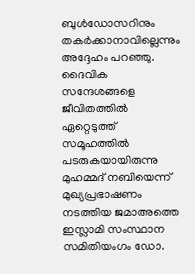ബുൾഡോസറിനും തകർക്കാനാവില്ലെന്നും അദ്ദേഹം പറഞ്ഞു. ദൈവിക സന്ദേശങ്ങളെ ജീവിതത്തിൽ ഏറ്റെടുത്ത് സമൂഹത്തിൽ പടരുകയായിരുന്നു മുഹമ്മദ് നബിയെന്ന് മുഖ്യപ്രഭാഷണം നടത്തിയ ജമാഅത്തെ ഇസ്ലാമി സംസ്ഥാന സമിതിയംഗം ഡോ.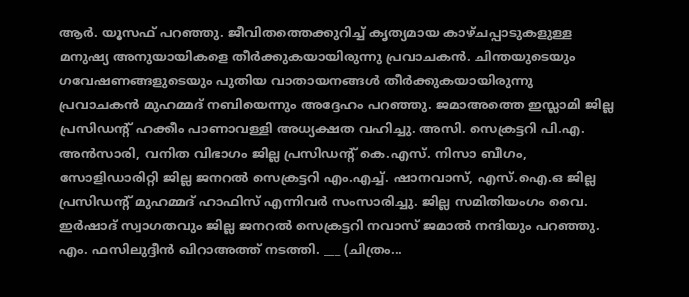ആർ. യൂസഫ് പറഞ്ഞു. ജീവിതത്തെക്കുറിച്ച് കൃത്യമായ കാഴ്ചപ്പാടുകളുള്ള മനുഷ്യ അനുയായികളെ തീർക്കുകയായിരുന്നു പ്രവാചകൻ. ചിന്തയുടെയും ഗവേഷണങ്ങളുടെയും പുതിയ വാതായനങ്ങൾ തീർക്കുകയായിരുന്നു പ്രവാചകൻ മുഹമ്മദ് നബിയെന്നും അദ്ദേഹം പറഞ്ഞു. ജമാഅത്തെ ഇസ്ലാമി ജില്ല പ്രസിഡന്റ് ഹക്കീം പാണാവള്ളി അധ്യക്ഷത വഹിച്ചു. അസി. സെക്രട്ടറി പി.എ. അൻസാരി, വനിത വിഭാഗം ജില്ല പ്രസിഡന്റ് കെ.എസ്. നിസാ ബീഗം, സോളിഡാരിറ്റി ജില്ല ജനറൽ സെക്രട്ടറി എം.എച്ച്. ഷാനവാസ്, എസ്.ഐ.ഒ ജില്ല പ്രസിഡന്റ് മുഹമ്മദ് ഹാഫിസ് എന്നിവർ സംസാരിച്ചു. ജില്ല സമിതിയംഗം വൈ. ഇർഷാദ് സ്വാഗതവും ജില്ല ജനറൽ സെക്രട്ടറി നവാസ് ജമാൽ നന്ദിയും പറഞ്ഞു. എം. ഫസിലുദ്ദീൻ ഖിറാഅത്ത് നടത്തി. ___ (ചിത്രം...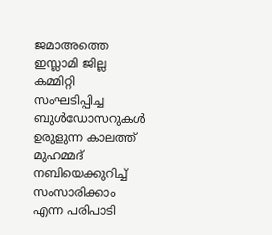ജമാഅത്തെ ഇസ്ലാമി ജില്ല കമ്മിറ്റി സംഘടിപ്പിച്ച ബുൾഡോസറുകൾ ഉരുളുന്ന കാലത്ത് മുഹമ്മദ് നബിയെക്കുറിച്ച് സംസാരിക്കാം എന്ന പരിപാടി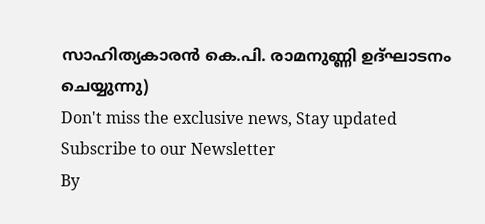സാഹിത്യകാരൻ കെ.പി. രാമനുണ്ണി ഉദ്ഘാടനം ചെയ്യുന്നു)
Don't miss the exclusive news, Stay updated
Subscribe to our Newsletter
By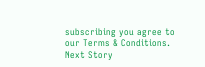subscribing you agree to our Terms & Conditions.
Next Story